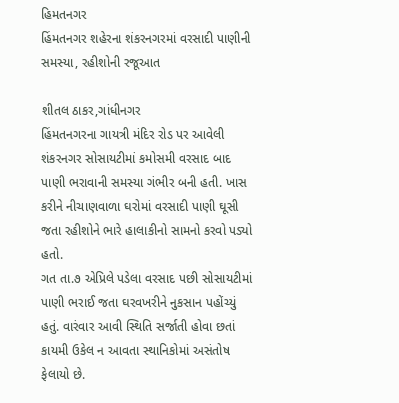હિમતનગર
હિંમતનગર શહેરના શંકરનગરમાં વરસાદી પાણીની સમસ્યા, રહીશોની રજૂઆત

શીતલ ઠાકર,ગાંધીનગર
હિંમતનગરના ગાયત્રી મંદિર રોડ પર આવેલી શંકરનગર સોસાયટીમાં કમોસમી વરસાદ બાદ પાણી ભરાવાની સમસ્યા ગંભીર બની હતી. ખાસ કરીને નીચાણવાળા ઘરોમાં વરસાદી પાણી ઘૂસી જતા રહીશોને ભારે હાલાકીનો સામનો કરવો પડ્યો હતો.
ગત તા.૭ એપ્રિલે પડેલા વરસાદ પછી સોસાયટીમાં પાણી ભરાઈ જતા ઘરવખરીને નુકસાન પહોંચ્યું હતું. વારંવાર આવી સ્થિતિ સર્જાતી હોવા છતાં કાયમી ઉકેલ ન આવતા સ્થાનિકોમાં અસંતોષ ફેલાયો છે.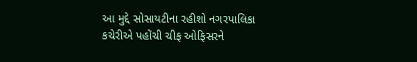આ મુદ્દે સોસાયટીના રહીશો નગરપાલિકા કચેરીએ પહોંચી ચીફ ઓફિસરને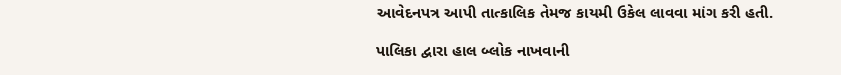આવેદનપત્ર આપી તાત્કાલિક તેમજ કાયમી ઉકેલ લાવવા માંગ કરી હતી.

પાલિકા દ્વારા હાલ બ્લોક નાખવાની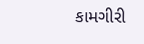કામગીરી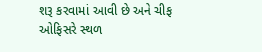શરૂ કરવામાં આવી છે અને ચીફ ઓફિસરે સ્થળ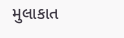મુલાકાત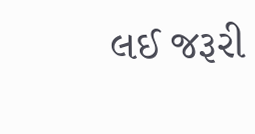લઈ જરૂરી